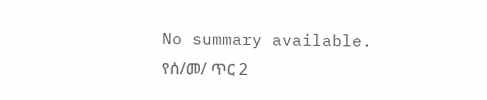No summary available.
የሰ/መ/ ጥር 2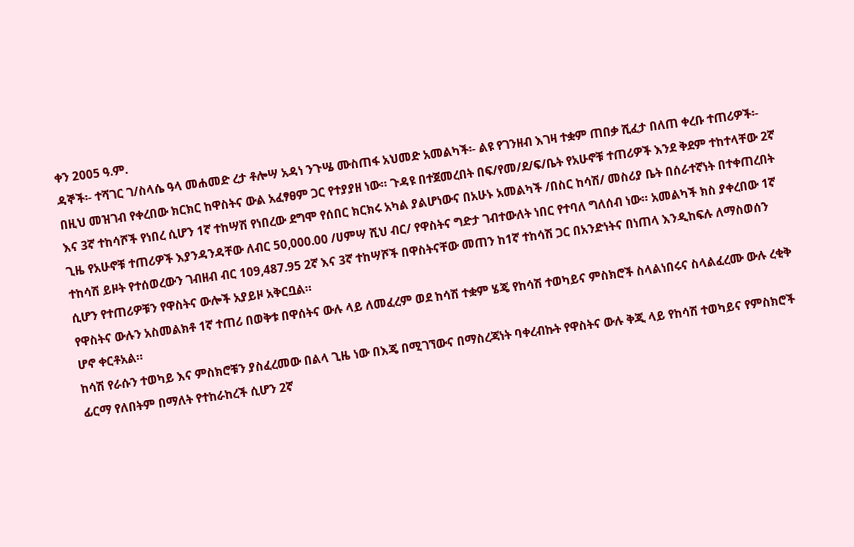ቀን 2005 ዓ.ም.
ዳኞች፡- ተሻገር ገ/ስላሴ ዓላ መሐመድ ረታ ቶሎሣ አዳነ ንጉሤ ሙስጠፋ አህመድ አመልካች፡- ልዩ የገንዘብ እገዛ ተቋም ጠበቃ ሺፈታ በለጠ ቀረቡ ተጠሪዎች፡-
በዚህ መዝገብ የቀረበው ክርክር ከዋስትና ውል አፈፃፀም ጋር የተያያዘ ነው። ጉዳዩ በተጀመረበት በፍ/የመ/ደ/ፍ/ቤት የአሁኖቹ ተጠሪዎች እንደ ቅደም ተከተላቸው 2ኛ እና 3ኛ ተከሳሾች የነበረ ሲሆን 1ኛ ተከሣሽ የነበረው ደግሞ የሰበር ክርክሩ አካል ያልሆነውና በአሁኑ አመልካች /በስር ከሳሽ/ መስሪያ ቤት በሰራተኛነት በተቀጠረበት ጊዜ የአሁኖቹ ተጠሪዎች እያንዳንዳቸው ለብር 50,000.00 /ሀምሣ ሺህ ብር/ የዋስትና ግድታ ገብተውለት ነበር የተባለ ግለሰብ ነው። አመልካች ክስ ያቀረበው 1ኛ ተከሳሽ ይዞት የተሰወረውን ገብዘብ ብር 109,487.95 2ኛ እና 3ኛ ተከሣሾች በዋስትናቸው መጠን ከ1ኛ ተከሳሽ ጋር በአንድነትና በነጠላ እንዲከፍሉ ለማስወሰን ሲሆን የተጠሪዎቹን የዋስትና ውሎች አያይዞ አቅርቧል።
የዋስትና ውሉን አስመልክቶ 1ኛ ተጠሪ በወቅቱ በዋሰትና ውሉ ላይ ለመፈረም ወደ ከሳሽ ተቋም ሄጄ የከሳሽ ተወካይና ምስክሮች ስላልነበሩና ስላልፈረሙ ውሉ ረቂቅ ሆኖ ቀርቶአል።
ከሳሽ የራሱን ተወካይ እና ምስክሮቹን ያስፈረመው በልላ ጊዜ ነው በእጄ በሚገኘውና በማስረጃነት ባቀረብኩት የዋስትና ውሉ ቅጂ ላይ የከሳሽ ተወካይና የምስክሮች ፊርማ የለበትም በማለት የተከራከረች ሲሆን 2ኛ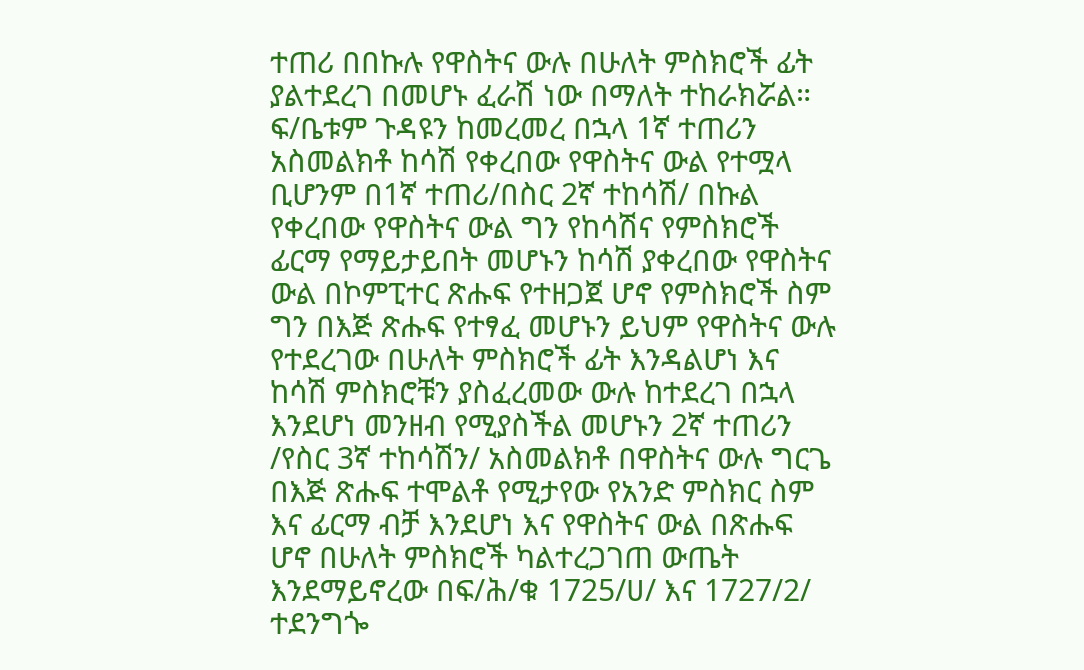ተጠሪ በበኩሉ የዋስትና ውሉ በሁለት ምስክሮች ፊት ያልተደረገ በመሆኑ ፈራሽ ነው በማለት ተከራክሯል።
ፍ/ቤቱም ጉዳዩን ከመረመረ በኋላ 1ኛ ተጠሪን አስመልክቶ ከሳሽ የቀረበው የዋስትና ውል የተሟላ ቢሆንም በ1ኛ ተጠሪ/በስር 2ኛ ተከሳሽ/ በኩል የቀረበው የዋስትና ውል ግን የከሳሽና የምስክሮች ፊርማ የማይታይበት መሆኑን ከሳሽ ያቀረበው የዋስትና ውል በኮምፒተር ጽሑፍ የተዘጋጀ ሆኖ የምስክሮች ስም ግን በእጅ ጽሑፍ የተፃፈ መሆኑን ይህም የዋስትና ውሉ የተደረገው በሁለት ምስክሮች ፊት እንዳልሆነ እና ከሳሽ ምስክሮቹን ያስፈረመው ውሉ ከተደረገ በኋላ እንደሆነ መንዘብ የሚያስችል መሆኑን 2ኛ ተጠሪን /የስር 3ኛ ተከሳሽን/ አስመልክቶ በዋስትና ውሉ ግርጌ በእጅ ጽሑፍ ተሞልቶ የሚታየው የአንድ ምስክር ስም እና ፊርማ ብቻ እንደሆነ እና የዋስትና ውል በጽሑፍ ሆኖ በሁለት ምስክሮች ካልተረጋገጠ ውጤት እንደማይኖረው በፍ/ሕ/ቁ 1725/ሀ/ እና 1727/2/ ተደንግጐ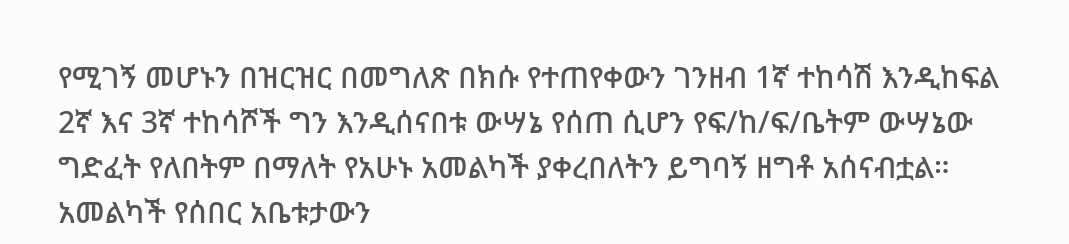የሚገኝ መሆኑን በዝርዝር በመግለጽ በክሱ የተጠየቀውን ገንዘብ 1ኛ ተከሳሽ እንዲከፍል 2ኛ እና 3ኛ ተከሳሾች ግን እንዲሰናበቱ ውሣኔ የሰጠ ሲሆን የፍ/ከ/ፍ/ቤትም ውሣኔው ግድፈት የለበትም በማለት የአሁኑ አመልካች ያቀረበለትን ይግባኝ ዘግቶ አሰናብቷል።
አመልካች የሰበር አቤቱታውን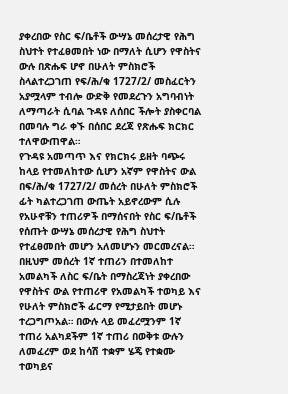ያቀረበው የስር ፍ/ቤቶች ውሣኔ መሰረታዊ የሕግ ስህተት የተፈፀመበት ነው በማለት ሲሆን የዋስትና ውሉ በጽሑፍ ሆኖ በሁለት ምስክሮች ስላልተረጋገጠ የፍ/ሕ/ቁ 1727/2/ መስፈርትን አያሟላም ተብሎ ውድቅ የመደረጉን አግባብነት ለማጣራት ሲባል ጉዳዩ ለሰበር ችሎት ያስቀርባል በመባሉ ግራ ቀኙ በሰበር ደረጃ የጽሑፍ ክርክር ተለዋውጠዋል።
የጉዳዩ አመጣጥ እና የክርክሩ ይዘት ባጭሩ ከላይ የተመለከተው ሲሆን አኛም የዋስትና ውል በፍ/ሕ/ቁ 1727/2/ መሰረት በሁለት ምስክሮች ፊት ካልተረጋገጠ ውጤት አይኖረውም ሲሉ የአሁኖቹን ተጠሪዎች በማሰናበት የስር ፍ/ቤቶች የሰጡት ውሣኔ መሰረታዊ የሕግ ስህተት የተፈፀመበት መሆን አለመሆኑን መርመረናል።
በዚህም መሰረት 1ኛ ተጠሪን በተመለከተ አመልካች ለስር ፍ/ቤት በማስረጃነት ያቀረበው የዋስትና ውል የተጠሪዋ የአመልካች ተወካይ እና የሁለት ምስክሮች ፊርማ የሚታይበት መሆኑ ተረጋግጦአል። በውሉ ላይ መፈረሟንም 1ኛ ተጠሪ አልካደችም 1ኛ ተጠሪ በወቅቱ ውሉን ለመፈረም ወደ ከሳሽ ተቋም ሄጄ የተቋሙ ተወካይና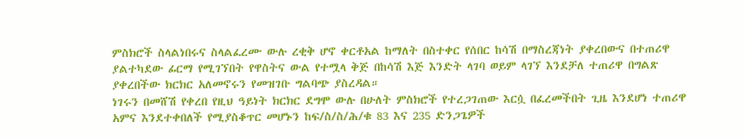ምስክሮች ስላልነበሩና ስላልፈረሙ ውሉ ረቂቅ ሆኖ ቀርቶአል ከማለት በስተቀር የሰበር ከሳሽ በማስረጃነት ያቀረበውና በተጠሪዋ ያልተካደው ፊርማ የሚገኘበት የዋስትና ውል የተሟላ ቅጅ በከሳሽ እጅ እንድት ላገባ ወይም ላገኘ እንደቻለ ተጠሪዋ በግልጽ ያቀረበችው ክርክር አለመኖሩን የመዝገቡ ግልባጭ ያስረዳል።
ነገሩን በመሸሽ የቀረበ የዚህ ዓይነት ክርክር ደግሞ ውሉ በሁለት ምስክሮች የተረጋገጠው እርሷ በፈረመችበት ጊዜ እንደሆነ ተጠሪዋ አምና እንደተቀበለች የሚያስቆጥር መሆኑን ከፍ/ስ/ስ/ሕ/ቁ 83 እና 235 ድንጋጌዎች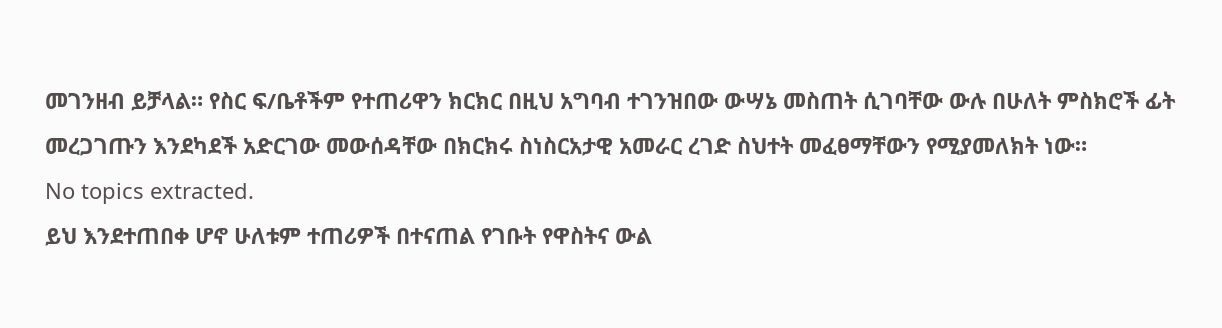መገንዘብ ይቻላል። የስር ፍ/ቤቶችም የተጠሪዋን ክርክር በዚህ አግባብ ተገንዝበው ውሣኔ መስጠት ሲገባቸው ውሉ በሁለት ምስክሮች ፊት መረጋገጡን እንደካደች አድርገው መውሰዳቸው በክርክሩ ስነስርአታዊ አመራር ረገድ ስህተት መፈፀማቸውን የሚያመለክት ነው።
No topics extracted.
ይህ እንደተጠበቀ ሆኖ ሁለቱም ተጠሪዎች በተናጠል የገቡት የዋስትና ውል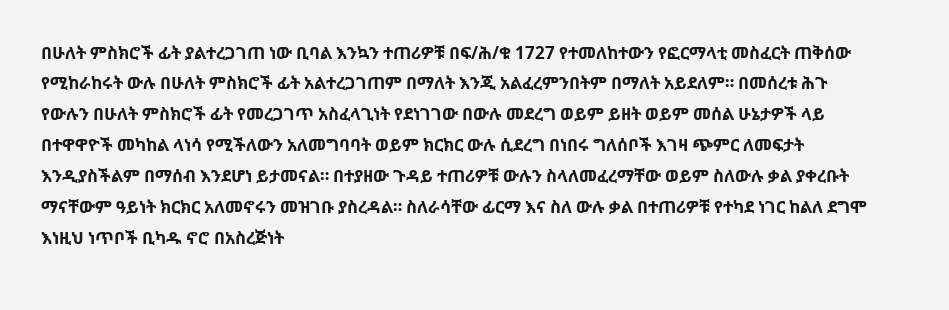በሁለት ምስክሮች ፊት ያልተረጋገጠ ነው ቢባል እንኳን ተጠሪዎቹ በፍ/ሕ/ቁ 1727 የተመለከተውን የፎርማላቲ መስፈርት ጠቅሰው የሚከራከሩት ውሉ በሁለት ምስክሮች ፊት አልተረጋገጠም በማለት እንጂ አልፈረምንበትም በማለት አይደለም። በመሰረቱ ሕጉ የውሉን በሁለት ምስክሮች ፊት የመረጋገጥ አስፈላጊነት የደነገገው በውሉ መደረግ ወይም ይዘት ወይም መሰል ሁኔታዎች ላይ በተዋዋዮች መካከል ላነሳ የሚችለውን አለመግባባት ወይም ክርክር ውሉ ሲደረግ በነበሩ ግለሰቦች እገዛ ጭምር ለመፍታት እንዲያስችልም በማሰብ እንደሆነ ይታመናል። በተያዘው ጉዳይ ተጠሪዎቹ ውሉን ስላለመፈረማቸው ወይም ስለውሉ ቃል ያቀረቡት ማናቸውም ዓይነት ክርክር አለመኖሩን መዝገቡ ያስረዳል። ስለራሳቸው ፊርማ እና ስለ ውሉ ቃል በተጠሪዎቹ የተካደ ነገር ከልለ ደግሞ እነዚህ ነጥቦች ቢካዱ ኖሮ በአስረጅነት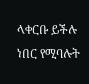ላቀርቡ ይችሉ ነበር የሚባሉት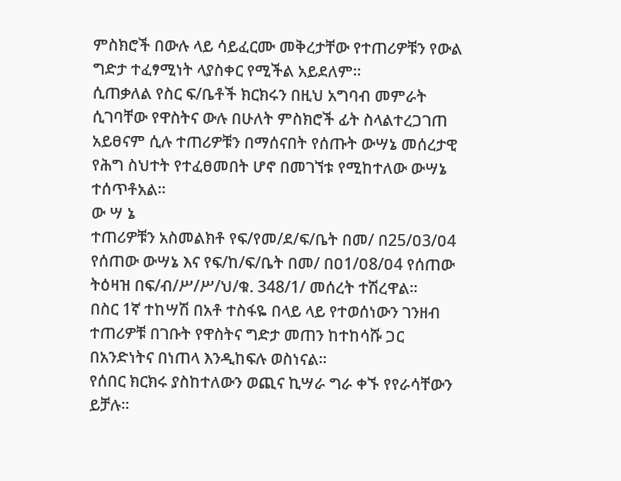ምስክሮች በውሉ ላይ ሳይፈርሙ መቅረታቸው የተጠሪዎቹን የውል ግድታ ተፈፃሚነት ላያስቀር የሚችል አይደለም።
ሲጠቃለል የስር ፍ/ቤቶች ክርክሩን በዚህ አግባብ መምራት ሲገባቸው የዋስትና ውሉ በሁለት ምስክሮች ፊት ስላልተረጋገጠ አይፀናም ሲሉ ተጠሪዎቹን በማሰናበት የሰጡት ውሣኔ መሰረታዊ የሕግ ስህተት የተፈፀመበት ሆኖ በመገኘቱ የሚከተለው ውሣኔ ተሰጥቶአል።
ው ሣ ኔ
ተጠሪዎቹን አስመልክቶ የፍ/የመ/ደ/ፍ/ቤት በመ/ በ25/ዐ3/ዐ4 የሰጠው ውሣኔ እና የፍ/ከ/ፍ/ቤት በመ/ በዐ1/ዐ8/ዐ4 የሰጠው ትዕዛዝ በፍ/ብ/ሥ/ሥ/ህ/ቁ. 348/1/ መሰረት ተሽረዋል።
በስር 1ኛ ተከሣሽ በአቶ ተስፋዬ በላይ ላይ የተወሰነውን ገንዘብ ተጠሪዎቹ በገቡት የዋስትና ግድታ መጠን ከተከሳሹ ጋር በአንድነትና በነጠላ እንዲከፍሉ ወስነናል።
የሰበር ክርክሩ ያስከተለውን ወጪና ኪሣራ ግራ ቀኙ የየራሳቸውን ይቻሉ።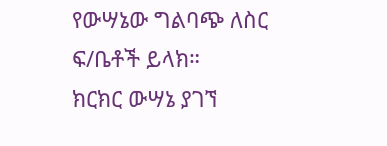የውሣኔው ግልባጭ ለስር ፍ/ቤቶች ይላክ።
ክርክር ውሣኔ ያገኘ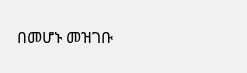በመሆኑ መዝገቡ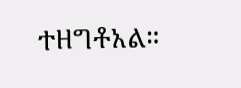ተዘግቶአል።